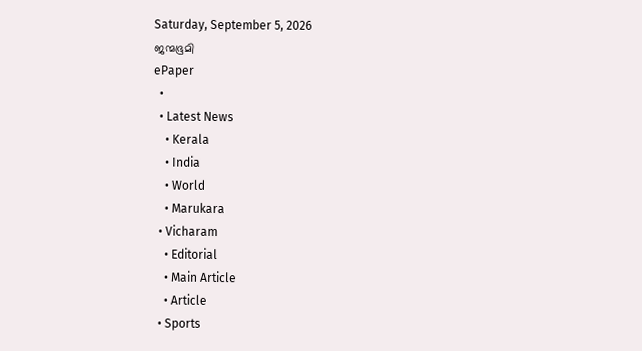Saturday, September 5, 2026
ജന്മഭൂമി
ePaper
  •
  • Latest News
    • Kerala
    • India
    • World
    • Marukara
  • Vicharam
    • Editorial
    • Main Article
    • Article
  • Sports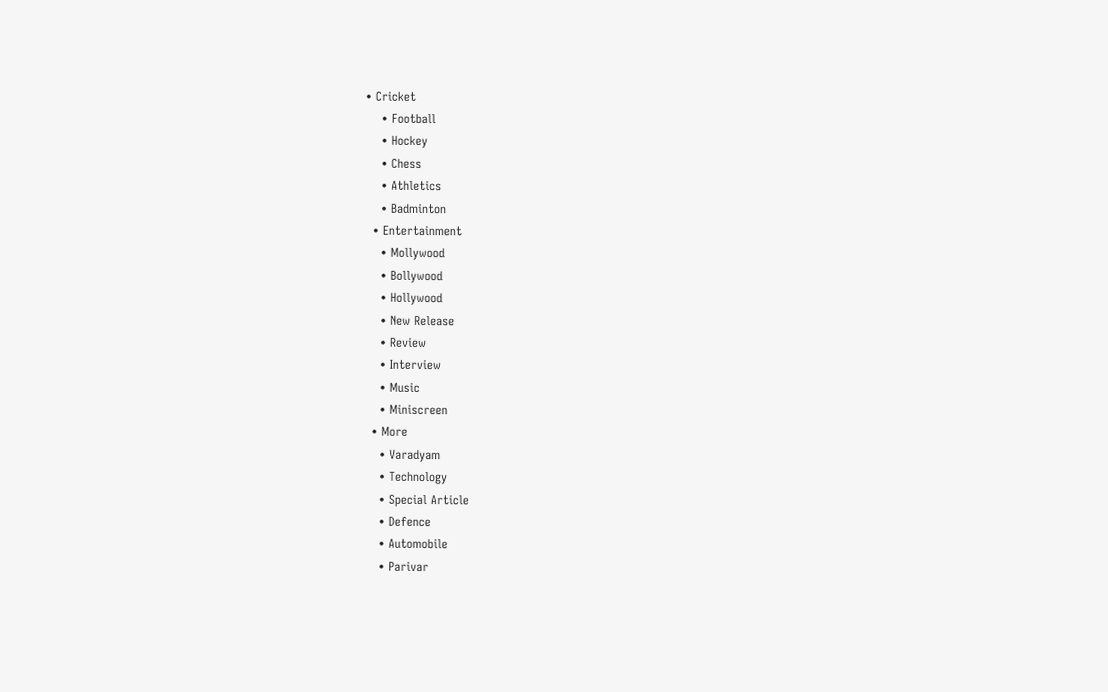• Cricket
    • Football
    • Hockey
    • Chess
    • Athletics
    • Badminton
  • Entertainment
    • Mollywood
    • Bollywood
    • Hollywood
    • New Release
    • Review
    • Interview
    • Music
    • Miniscreen
  • More
    • Varadyam
    • Technology
    • Special Article
    • Defence
    • Automobile
    • Parivar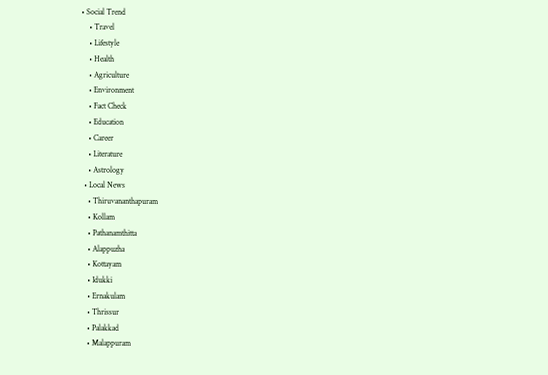• Social Trend
    • Travel
    • Lifestyle
    • Health
    • Agriculture
    • Environment
    • Fact Check
    • Education
    • Career
    • Literature
    • Astrology
  • Local News
    • Thiruvananthapuram
    • Kollam
    • Pathanamthitta
    • Alappuzha
    • Kottayam
    • Idukki
    • Ernakulam
    • Thrissur
    • Palakkad
    • Malappuram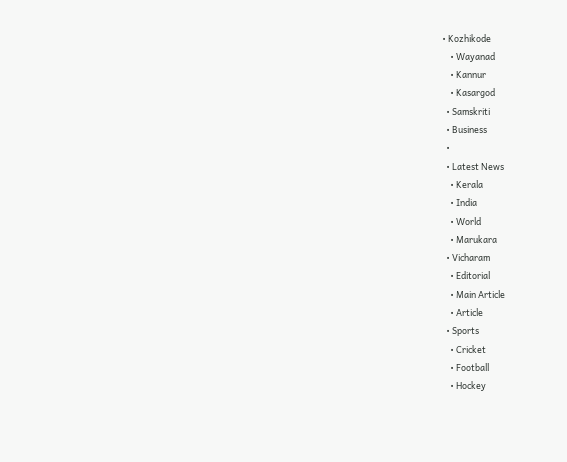• Kozhikode
    • Wayanad
    • Kannur
    • Kasargod
  • Samskriti
  • Business
  •
  • Latest News
    • Kerala
    • India
    • World
    • Marukara
  • Vicharam
    • Editorial
    • Main Article
    • Article
  • Sports
    • Cricket
    • Football
    • Hockey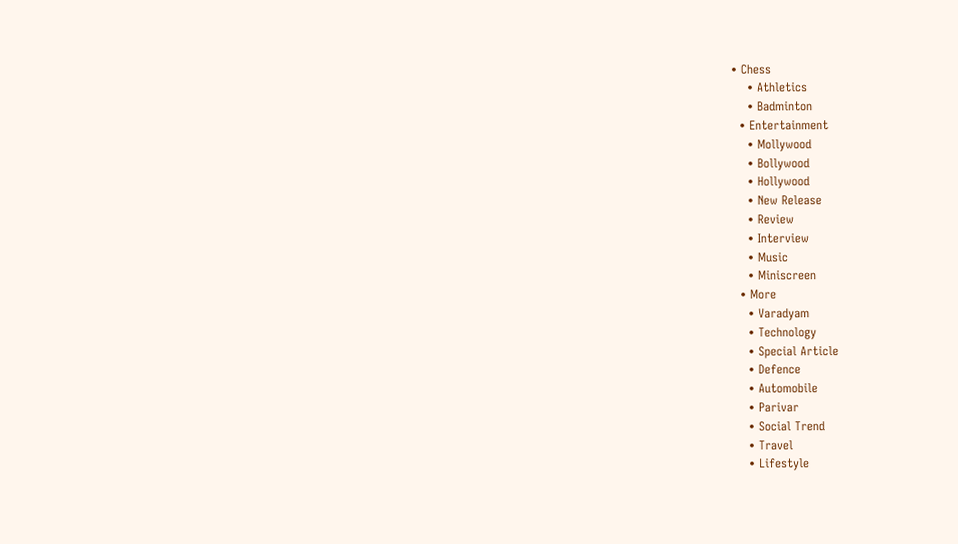• Chess
    • Athletics
    • Badminton
  • Entertainment
    • Mollywood
    • Bollywood
    • Hollywood
    • New Release
    • Review
    • Interview
    • Music
    • Miniscreen
  • More
    • Varadyam
    • Technology
    • Special Article
    • Defence
    • Automobile
    • Parivar
    • Social Trend
    • Travel
    • Lifestyle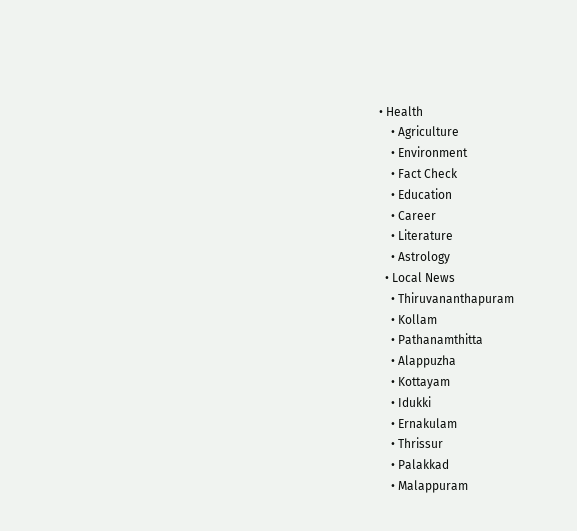• Health
    • Agriculture
    • Environment
    • Fact Check
    • Education
    • Career
    • Literature
    • Astrology
  • Local News
    • Thiruvananthapuram
    • Kollam
    • Pathanamthitta
    • Alappuzha
    • Kottayam
    • Idukki
    • Ernakulam
    • Thrissur
    • Palakkad
    • Malappuram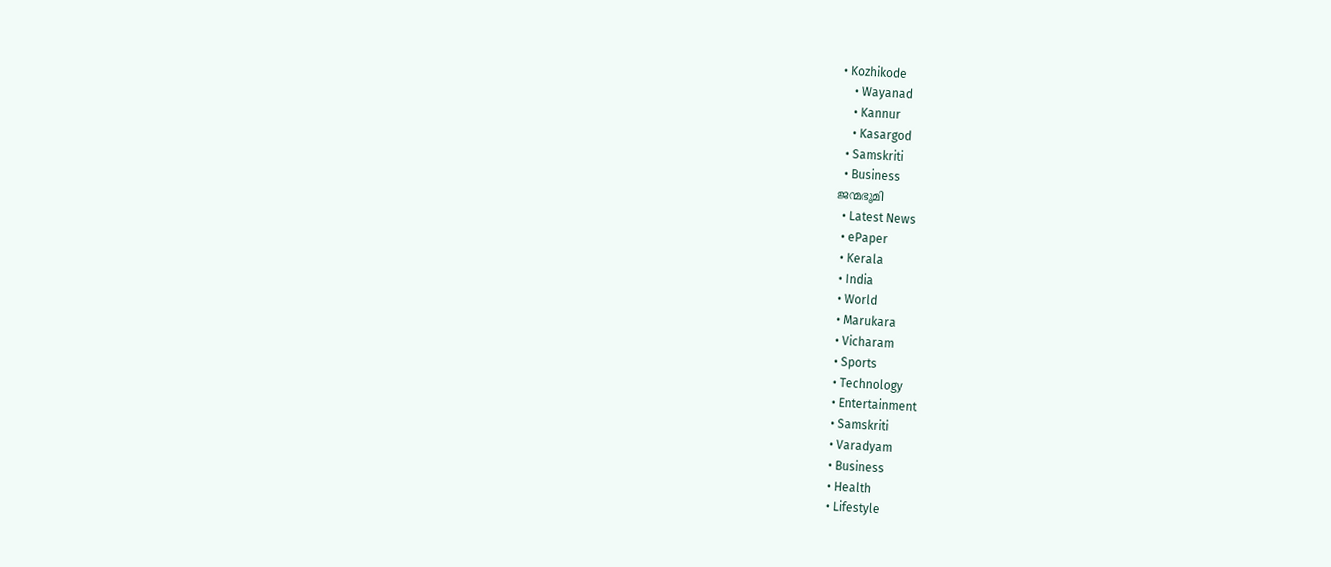• Kozhikode
    • Wayanad
    • Kannur
    • Kasargod
  • Samskriti
  • Business
ജന്മഭൂമി
  • Latest News
  • ePaper
  • Kerala
  • India
  • World
  • Marukara
  • Vicharam
  • Sports
  • Technology
  • Entertainment
  • Samskriti
  • Varadyam
  • Business
  • Health
  • Lifestyle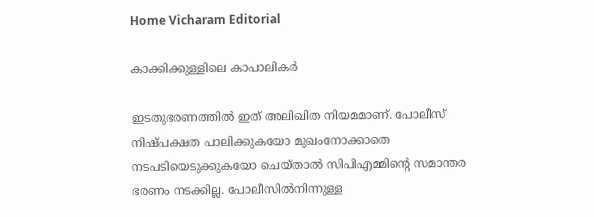Home Vicharam Editorial

കാക്കിക്കുള്ളിലെ കാപാലികര്‍

ഇടതുഭരണത്തില്‍ ഇത് അലിഖിത നിയമമാണ്. പോലീസ് നിഷ്പക്ഷത പാലിക്കുകയോ മുഖംനോക്കാതെ നടപടിയെടുക്കുകയോ ചെയ്താല്‍ സിപിഎമ്മിന്റെ സമാന്തര ഭരണം നടക്കില്ല. പോലീസില്‍നിന്നുള്ള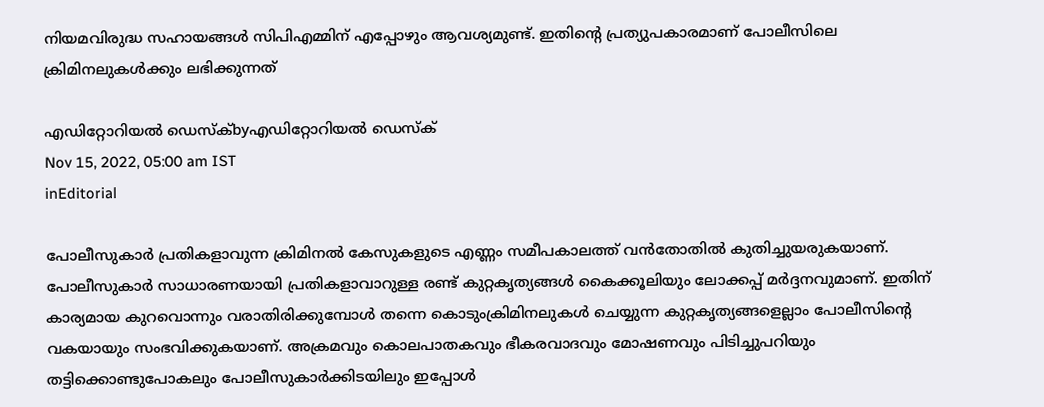നിയമവിരുദ്ധ സഹായങ്ങള്‍ സിപിഎമ്മിന് എപ്പോഴും ആവശ്യമുണ്ട്. ഇതിന്റെ പ്രത്യുപകാരമാണ് പോലീസിലെ ക്രിമിനലുകള്‍ക്കും ലഭിക്കുന്നത്

എഡിറ്റോറിയൽ ഡെസ്ക്byഎഡിറ്റോറിയൽ ഡെസ്ക്
Nov 15, 2022, 05:00 am IST
inEditorial

പോലീസുകാര്‍ പ്രതികളാവുന്ന ക്രിമിനല്‍ കേസുകളുടെ എണ്ണം സമീപകാലത്ത് വന്‍തോതില്‍ കുതിച്ചുയരുകയാണ്. പോലീസുകാര്‍ സാധാരണയായി പ്രതികളാവാറുള്ള രണ്ട് കുറ്റകൃത്യങ്ങള്‍ കൈക്കൂലിയും ലോക്കപ്പ് മര്‍ദ്ദനവുമാണ്. ഇതിന് കാര്യമായ കുറവൊന്നും വരാതിരിക്കുമ്പോള്‍ തന്നെ കൊടുംക്രിമിനലുകള്‍ ചെയ്യുന്ന കുറ്റകൃത്യങ്ങളെല്ലാം പോലീസിന്റെ വകയായും സംഭവിക്കുകയാണ്. അക്രമവും കൊലപാതകവും ഭീകരവാദവും മോഷണവും പിടിച്ചുപറിയും തട്ടിക്കൊണ്ടുപോകലും പോലീസുകാര്‍ക്കിടയിലും ഇപ്പോള്‍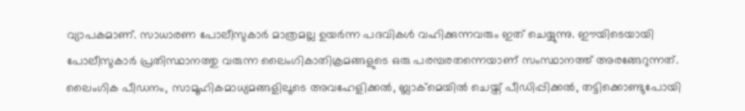വ്യാപകമാണ്. സാധാരണ പോലീസുകാര്‍ മാത്രമല്ല ഉയര്‍ന്ന പദവികള്‍ വഹിക്കുന്നവരും ഇത് ചെയ്യുന്നു. ഈയിടെയായി പോലീസുകാര്‍ പ്രതിസ്ഥാനത്തു വരുന്ന ലൈംഗികാതിക്രമങ്ങളുടെ ഒരു പരമ്പരതന്നെയാണ് സംസ്ഥാനത്ത് അരങ്ങേറുന്നത്. ലൈംഗിക പീഡനം, സാമൂഹികമാധ്യമങ്ങളിലൂടെ അവഹേളിക്കല്‍, ബ്ലാക്‌മെയില്‍ ചെയ്ത് പീഡിപ്പിക്കല്‍, തട്ടിക്കൊണ്ടുപോയി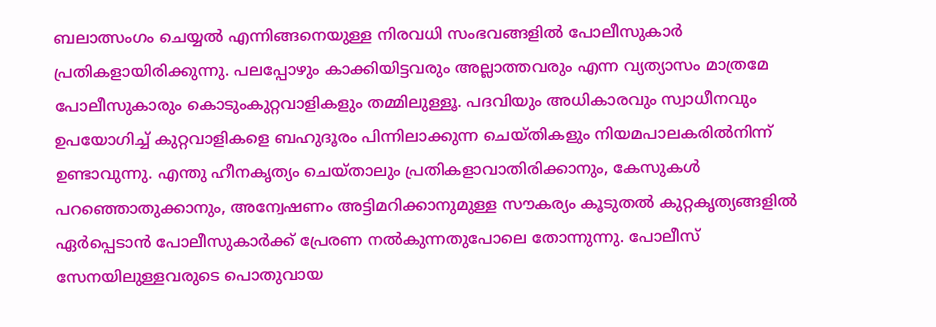ബലാത്സംഗം ചെയ്യല്‍ എന്നിങ്ങനെയുള്ള നിരവധി സംഭവങ്ങളില്‍ പോലീസുകാര്‍ പ്രതികളായിരിക്കുന്നു. പലപ്പോഴും കാക്കിയിട്ടവരും അല്ലാത്തവരും എന്ന വ്യത്യാസം മാത്രമേ പോലീസുകാരും കൊടുംകുറ്റവാളികളും തമ്മിലുള്ളൂ. പദവിയും അധികാരവും സ്വാധീനവും ഉപയോഗിച്ച് കുറ്റവാളികളെ ബഹുദൂരം പിന്നിലാക്കുന്ന ചെയ്തികളും നിയമപാലകരില്‍നിന്ന് ഉണ്ടാവുന്നു. എന്തു ഹീനകൃത്യം ചെയ്താലും പ്രതികളാവാതിരിക്കാനും, കേസുകള്‍ പറഞ്ഞൊതുക്കാനും, അന്വേഷണം അട്ടിമറിക്കാനുമുള്ള സൗകര്യം കൂടുതല്‍ കുറ്റകൃത്യങ്ങളില്‍ ഏര്‍പ്പെടാന്‍ പോലീസുകാര്‍ക്ക് പ്രേരണ നല്‍കുന്നതുപോലെ തോന്നുന്നു. പോലീസ് സേനയിലുള്ളവരുടെ പൊതുവായ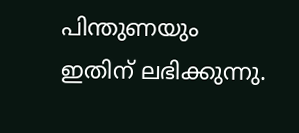പിന്തുണയും ഇതിന് ലഭിക്കുന്നു.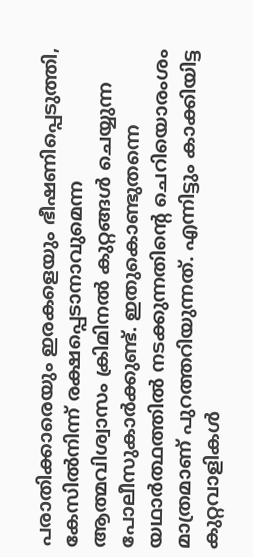പരാതിക്കാരെയും ഇരകളെയും ഭീഷണിപ്പെടുത്തി, കേസില്‍നിന്ന് രക്ഷപ്പെടാനാവുമെന്ന ആത്മവിശ്വാസം ക്രിമിനല്‍ കുറ്റങ്ങള്‍ ചെയ്യുന്ന പോലീസുകാര്‍ക്കുണ്ട്. ഇതുകൊണ്ടുതന്നെ യഥാര്‍ത്ഥത്തില്‍ നടക്കുന്നതിന്റെ ചെറിയൊരംശം മാത്രമാണ് പുറത്തറിയുന്നത്. എന്നിട്ടും കാക്കിയിട്ട കുറ്റവാളികള്‍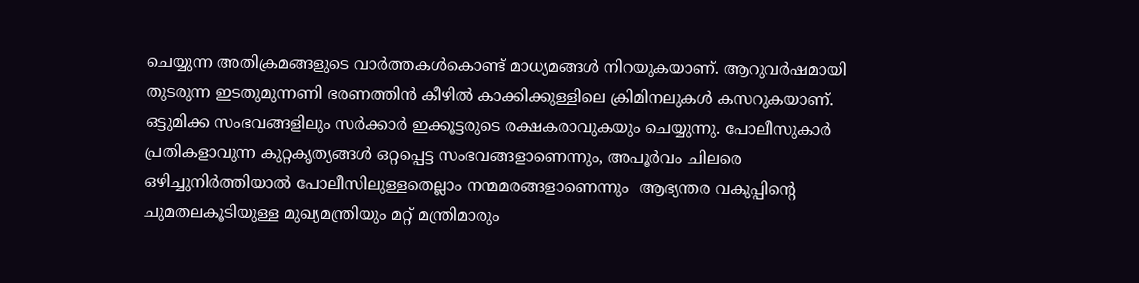ചെയ്യുന്ന അതിക്രമങ്ങളുടെ വാര്‍ത്തകള്‍കൊണ്ട് മാധ്യമങ്ങള്‍ നിറയുകയാണ്. ആറുവര്‍ഷമായി തുടരുന്ന ഇടതുമുന്നണി ഭരണത്തിന്‍ കീഴില്‍ കാക്കിക്കുള്ളിലെ ക്രിമിനലുകള്‍ കസറുകയാണ്. ഒട്ടുമിക്ക സംഭവങ്ങളിലും സര്‍ക്കാര്‍ ഇക്കൂട്ടരുടെ രക്ഷകരാവുകയും ചെയ്യുന്നു. പോലീസുകാര്‍ പ്രതികളാവുന്ന കുറ്റകൃത്യങ്ങള്‍ ഒറ്റപ്പെട്ട സംഭവങ്ങളാണെന്നും, അപൂര്‍വം ചിലരെ ഒഴിച്ചുനിര്‍ത്തിയാല്‍ പോലീസിലുള്ളതെല്ലാം നന്മമരങ്ങളാണെന്നും  ആഭ്യന്തര വകുപ്പിന്റെ ചുമതലകൂടിയുള്ള മുഖ്യമന്ത്രിയും മറ്റ് മന്ത്രിമാരും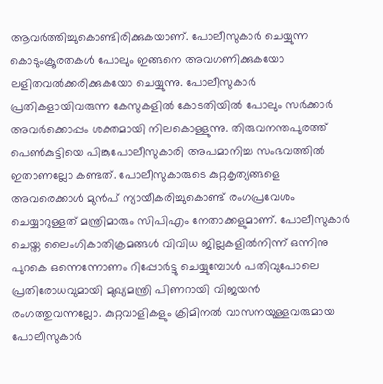ആവര്‍ത്തിച്ചുകൊണ്ടിരിക്കുകയാണ്. പോലീസുകാര്‍ ചെയ്യുന്ന കൊടുംക്രൂരതകള്‍ പോലും ഇങ്ങനെ അവഗണിക്കുകയോ ലളിതവല്‍ക്കരിക്കുകയോ ചെയ്യുന്നു. പോലീസുകാര്‍ പ്രതികളായിവരുന്ന കേസുകളില്‍ കോടതിയില്‍ പോലും സര്‍ക്കാര്‍ അവര്‍ക്കൊപ്പം ശക്തമായി നിലകൊള്ളുന്നു. തിരുവനന്തപുരത്ത് പെണ്‍കുട്ടിയെ പിങ്കുപോലീസുകാരി അപമാനിച്ച സംഭവത്തില്‍ ഇതാണല്ലോ കണ്ടത്. പോലീസുകാരുടെ കുറ്റകൃത്യങ്ങളെ അവരെക്കാള്‍ മുന്‍പ് ന്യായീകരിച്ചുകൊണ്ട് രംഗപ്രവേശം ചെയ്യാറുള്ളത് മന്ത്രിമാരും സിപിഎം നേതാക്കളുമാണ്. പോലീസുകാര്‍ ചെയ്ത ലൈംഗികാതിക്രമങ്ങള്‍ വിവിധ ജില്ലകളില്‍നിന്ന് ഒന്നിനു പുറകെ ഒന്നെന്നോണം റിപ്പോര്‍ട്ടു ചെയ്യുമ്പോള്‍ പതിവുപോലെ പ്രതിരോധവുമായി മുഖ്യമന്ത്രി പിണറായി വിജയന്‍ രംഗത്തുവന്നല്ലോ. കുറ്റവാളികളും ക്രിമിനല്‍ വാസനയുള്ളവരുമായ പോലീസുകാര്‍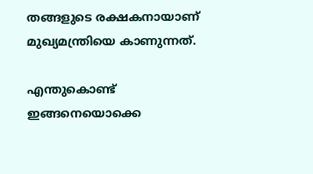തങ്ങളുടെ രക്ഷകനായാണ് മുഖ്യമന്ത്രിയെ കാണുന്നത്.

എന്തുകൊണ്ട് ഇങ്ങനെയൊക്കെ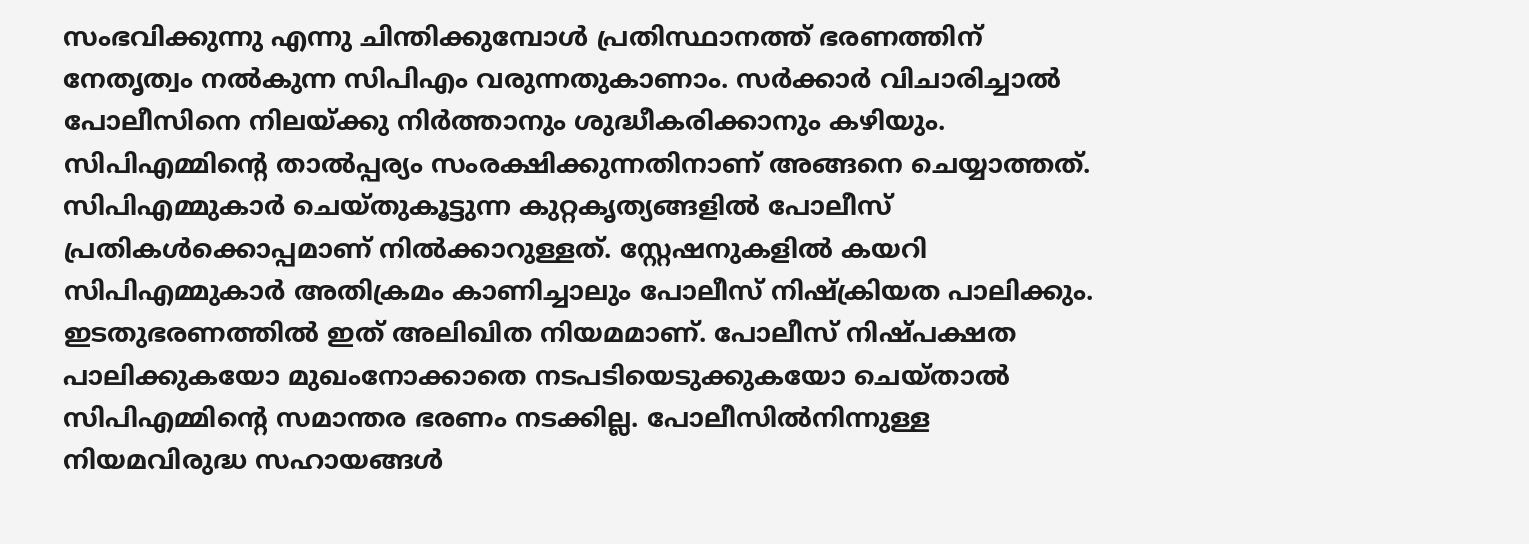സംഭവിക്കുന്നു എന്നു ചിന്തിക്കുമ്പോള്‍ പ്രതിസ്ഥാനത്ത് ഭരണത്തിന് നേതൃത്വം നല്‍കുന്ന സിപിഎം വരുന്നതുകാണാം. സര്‍ക്കാര്‍ വിചാരിച്ചാല്‍ പോലീസിനെ നിലയ്‌ക്കു നിര്‍ത്താനും ശുദ്ധീകരിക്കാനും കഴിയും. സിപിഎമ്മിന്റെ താല്‍പ്പര്യം സംരക്ഷിക്കുന്നതിനാണ് അങ്ങനെ ചെയ്യാത്തത്. സിപിഎമ്മുകാര്‍ ചെയ്തുകൂട്ടുന്ന കുറ്റകൃത്യങ്ങളില്‍ പോലീസ് പ്രതികള്‍ക്കൊപ്പമാണ് നില്‍ക്കാറുള്ളത്. സ്റ്റേഷനുകളില്‍ കയറി സിപിഎമ്മുകാര്‍ അതിക്രമം കാണിച്ചാലും പോലീസ് നിഷ്‌ക്രിയത പാലിക്കും. ഇടതുഭരണത്തില്‍ ഇത് അലിഖിത നിയമമാണ്. പോലീസ് നിഷ്പക്ഷത പാലിക്കുകയോ മുഖംനോക്കാതെ നടപടിയെടുക്കുകയോ ചെയ്താല്‍ സിപിഎമ്മിന്റെ സമാന്തര ഭരണം നടക്കില്ല. പോലീസില്‍നിന്നുള്ള നിയമവിരുദ്ധ സഹായങ്ങള്‍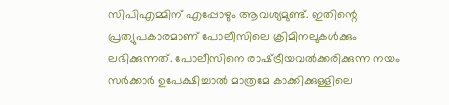സിപിഎമ്മിന് എപ്പോഴും ആവശ്യമുണ്ട്. ഇതിന്റെ പ്രത്യുപകാരമാണ് പോലീസിലെ ക്രിമിനലുകള്‍ക്കും ലഭിക്കുന്നത്. പോലീസിനെ രാഷ്‌ട്രീയവല്‍ക്കരിക്കുന്ന നയം സര്‍ക്കാര്‍ ഉപേക്ഷിച്ചാല്‍ മാത്രമേ കാക്കിക്കുള്ളിലെ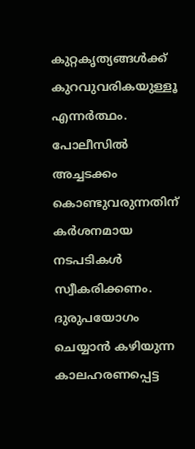കുറ്റകൃത്യങ്ങള്‍ക്ക് കുറവുവരികയുള്ളൂ എന്നര്‍ത്ഥം. പോലീസില്‍ അച്ചടക്കം കൊണ്ടുവരുന്നതിന് കര്‍ശനമായ നടപടികള്‍ സ്വീകരിക്കണം. ദുരുപയോഗം ചെയ്യാന്‍ കഴിയുന്ന കാലഹരണപ്പെട്ട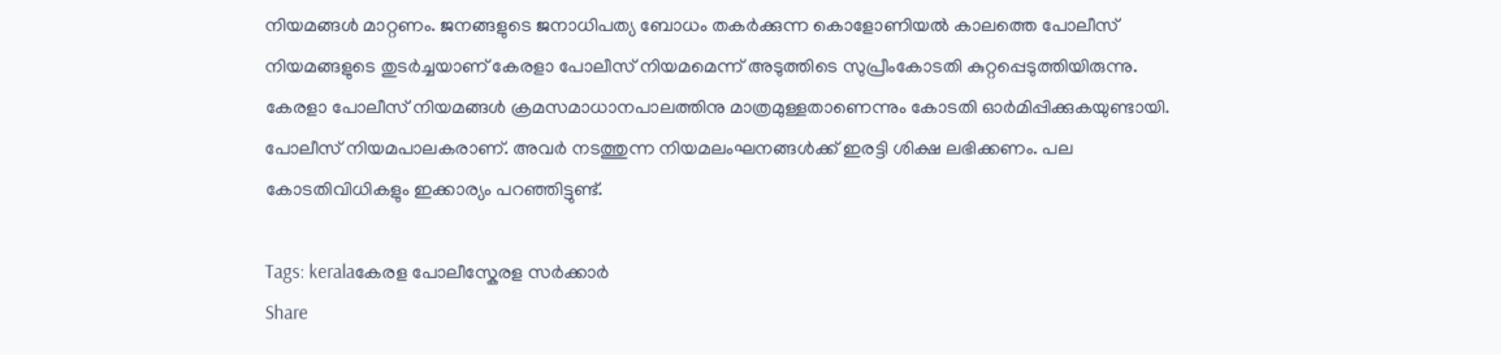നിയമങ്ങള്‍ മാറ്റണം. ജനങ്ങളുടെ ജനാധിപത്യ ബോധം തകര്‍ക്കുന്ന കൊളോണിയല്‍ കാലത്തെ പോലീസ് നിയമങ്ങളുടെ തുടര്‍ച്ചയാണ് കേരളാ പോലീസ് നിയമമെന്ന് അടുത്തിടെ സുപ്രീംകോടതി കുറ്റപ്പെടുത്തിയിരുന്നു. കേരളാ പോലീസ് നിയമങ്ങള്‍ ക്രമസമാധാനപാലത്തിനു മാത്രമുള്ളതാണെന്നും കോടതി ഓര്‍മിപ്പിക്കുകയുണ്ടായി. പോലീസ് നിയമപാലകരാണ്. അവര്‍ നടത്തുന്ന നിയമലംഘനങ്ങള്‍ക്ക് ഇരട്ടി ശിക്ഷ ലഭിക്കണം. പല കോടതിവിധികളും ഇക്കാര്യം പറഞ്ഞിട്ടുണ്ട്.

Tags: keralaകേരള പോലീസ്കേരള സര്‍ക്കാര്‍
Share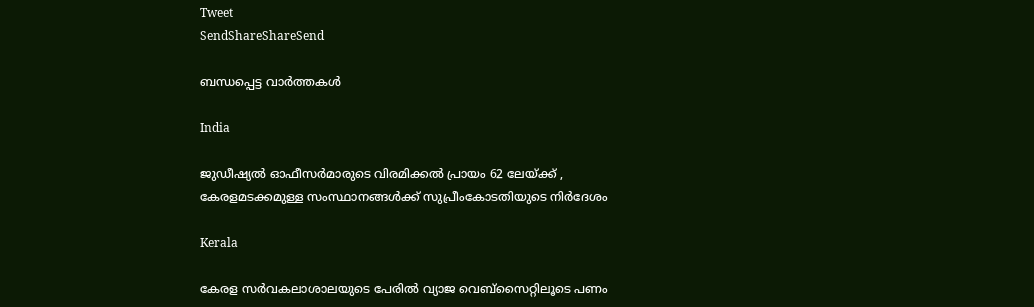Tweet
SendShareShareSend

ബന്ധപ്പെട്ട വാര്‍ത്തകള്‍

India

ജുഡീഷ്യല്‍ ഓഫീസര്‍മാരുടെ വിരമിക്കല്‍ പ്രായം 62 ലേയ്‌ക്ക് , കേരളമടക്കമുള്ള സംസ്ഥാനങ്ങള്‍ക്ക് സുപ്രീംകോടതിയുടെ നിര്‍ദേശം

Kerala

കേരള സര്‍വകലാശാലയുടെ പേരില്‍ വ്യാജ വെബ്സൈറ്റിലൂടെ പണം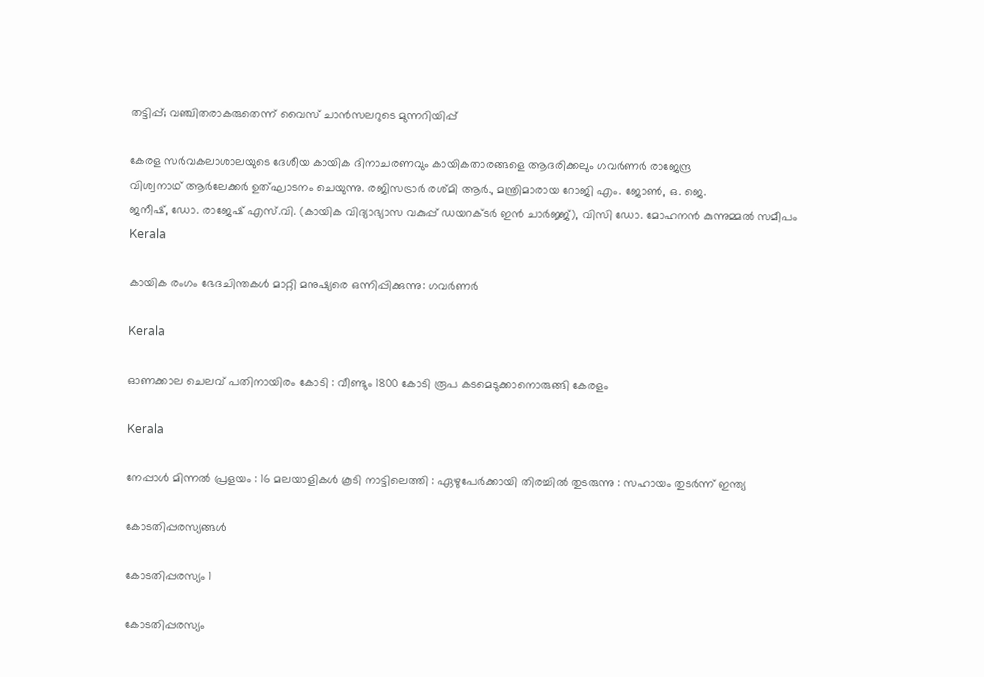തട്ടിപ്പ്; വഞ്ചിതരാകരുതെന്ന് വൈസ് ചാന്‍സലറുടെ മുന്നറിയിപ്പ്

കേരള സര്‍വകലാശാലയുടെ ദേശീയ കായിക ദിനാചരണവും കായികതാരങ്ങളെ ആദരിക്കലും ഗവര്‍ണര്‍ രാജേന്ദ്ര
വിശ്വനാഥ് ആര്‍ലേക്കര്‍ ഉത്ഘാടനം ചെയുന്നു. രജിസട്രാര്‍ രശ്മി ആര്‍., മന്ത്രിമാരായ റോജി എം. ജോണ്‍, ഒ. ജെ.
ജനീഷ്, ഡോ. രാജേഷ് എസ്.വി. (കായിക വിദ്യാഭ്യാസ വകുപ്പ് ഡയറക്ടര്‍ ഇന്‍ ചാര്‍ജ്ജ്), വിസി ഡോ. മോഹനന്‍ കുന്നുമ്മല്‍ സമീപം
Kerala

കായിക രംഗം ഭേദചിന്തകള്‍ മാറ്റി മനുഷ്യരെ ഒന്നിപ്പിക്കുന്നു: ഗവര്‍ണര്‍

Kerala

ഓണക്കാല ചെലവ് പതിനായിരം കോടി : വീണ്ടും 1800 കോടി രൂപ കടമെടുക്കാനൊരുങ്ങി കേരളം

Kerala

നേപ്പാൾ മിന്നൽ പ്രളയം : 16 മലയാളികള്‍ കൂടി നാട്ടിലെത്തി : ഏഴുപേര്‍ക്കായി തിരച്ചില്‍ തുടരുന്നു : സഹായം തുടർന്ന് ഇന്ത്യ

കോടതിപ്പരസ്യങ്ങള്‍

കോടതിപ്പരസ്യം 1

കോടതിപ്പരസ്യം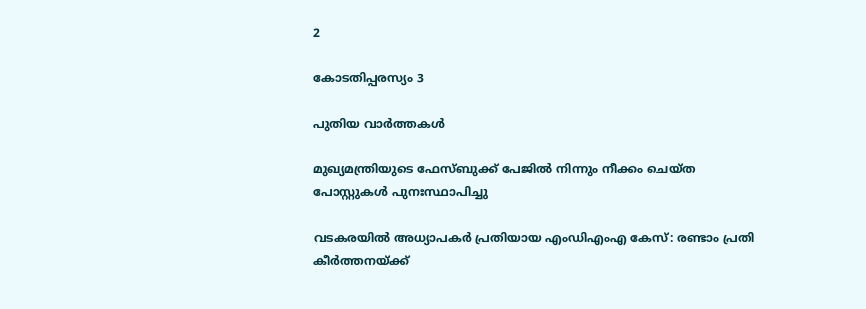2

കോടതിപ്പരസ്യം 3

പുതിയ വാര്‍ത്തകള്‍

മുഖ്യമന്ത്രിയുടെ ഫേസ്ബുക്ക് പേജില്‍ നിന്നും നീക്കം ചെയ്ത പോസ്റ്റുകള്‍ പുനഃസ്ഥാപിച്ചു

വടകരയില്‍ അധ്യാപകര്‍ പ്രതിയായ എംഡിഎംഎ കേസ്: രണ്ടാം പ്രതി കീര്‍ത്തനയ്‌ക്ക്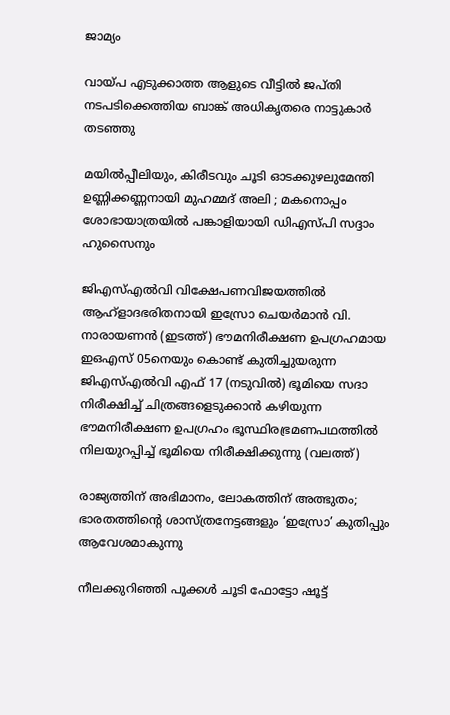ജാമ്യം

വായ്‌പ എടുക്കാത്ത ആളുടെ വീട്ടില്‍ ജപ്തി നടപടിക്കെത്തിയ ബാങ്ക് അധികൃതരെ നാട്ടുകാര്‍ തടഞ്ഞു

മയിൽപ്പീലിയും, കിരീടവും ചൂടി ഓടക്കുഴലുമേന്തി ഉണ്ണിക്കണ്ണനായി മുഹമ്മദ് അലി ; മകനൊപ്പം ശോഭായാത്രയിൽ പങ്കാളിയായി ഡിഎസ്പി സദ്ദാം ഹുസൈനും

ജിഎസ്എല്‍വി വിക്ഷേപണവിജയത്തില്‍ ആഹ്ളാദഭരിതനായി ഇസ്രോ ചെയര്‍മാന്‍ വി. നാരായണന്‍ (ഇടത്ത്) ഭൗമനിരീക്ഷണ ഉപഗ്രഹമായ ഇഒഎസ് 05നെയും കൊണ്ട് കുതിച്ചുയരുന്ന ജിഎസ്എല്‍വി എഫ് 17 (നടുവില്‍) ഭൂമിയെ സദാ നിരീക്ഷിച്ച് ചിത്രങ്ങളെടുക്കാന്‍ കഴിയുന്ന ഭൗമനിരീക്ഷണ ഉപഗ്രഹം ഭൂസ്ഥിരഭ്രമണപഥത്തില്‍ നിലയുറപ്പിച്ച് ഭൂമിയെ നിരീക്ഷിക്കുന്നു (വലത്ത്)

രാജ്യത്തിന് അഭിമാനം, ലോകത്തിന് അത്ഭുതം; ഭാരതത്തിന്റെ ശാസ്ത്രനേട്ടങ്ങളും ‘ഇസ്രോ’ കുതിപ്പും ആവേശമാകുന്നു

നീലക്കുറിഞ്ഞി പൂക്കള്‍ ചൂടി ഫോട്ടോ ഷൂട്ട്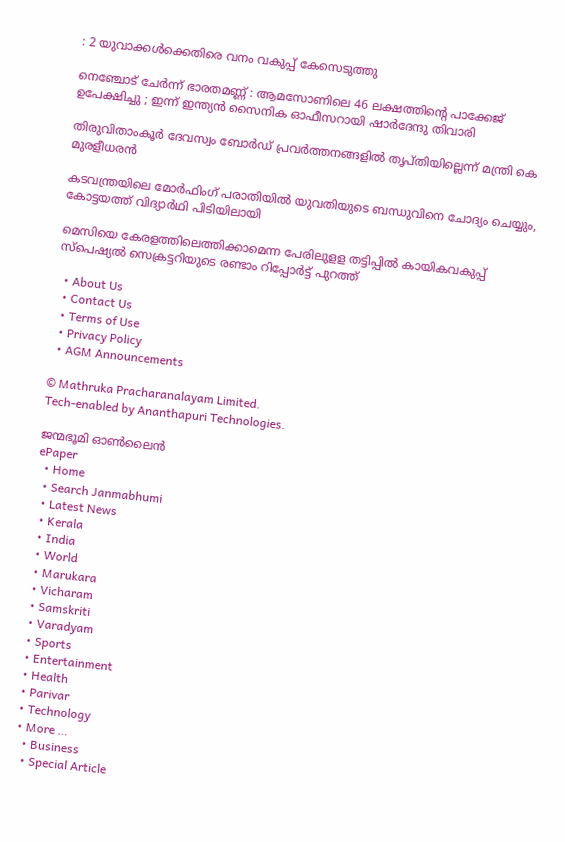: 2 യുവാക്കള്‍ക്കെതിരെ വനം വകുപ്പ് കേസെടുത്തു

നെഞ്ചോട് ചേർന്ന് ഭാരതമണ്ണ് : ആമസോണിലെ 46 ലക്ഷത്തിന്റെ പാക്കേജ് ഉപേക്ഷിച്ചു ; ഇന്ന് ഇന്ത്യൻ സൈനിക ഓഫീസറായി ഷാർദേന്ദു തിവാരി

തിരുവിതാംകൂര്‍ ദേവസ്വം ബോര്‍ഡ് പ്രവര്‍ത്തനങ്ങളില്‍ തൃപ്തിയില്ലെന്ന് മന്ത്രി കെ മുരളീധരന്‍

കടവന്ത്രയിലെ മോര്‍ഫിംഗ് പരാതിയില്‍ യുവതിയുടെ ബന്ധുവിനെ ചോദ്യം ചെയ്യും, കോട്ടയത്ത് വിദ്യാര്‍ഥി പിടിയിലായി

മെസിയെ കേരളത്തിലെത്തിക്കാമെന്ന പേരിലുളള തട്ടിപ്പില്‍ കായികവകുപ്പ് സ്‌പെഷ്യല്‍ സെക്രട്ടറിയുടെ രണ്ടാം റിപ്പോര്‍ട്ട് പുറത്ത്

  • About Us
  • Contact Us
  • Terms of Use
  • Privacy Policy
  • AGM Announcements

© Mathruka Pracharanalayam Limited.
Tech-enabled by Ananthapuri Technologies.

ജന്മഭൂമി ഓണ്‍ലൈന്‍
ePaper
  • Home
  • Search Janmabhumi
  • Latest News
  • Kerala
  • India
  • World
  • Marukara
  • Vicharam
  • Samskriti
  • Varadyam
  • Sports
  • Entertainment
  • Health
  • Parivar
  • Technology
  • More …
    • Business
    • Special Article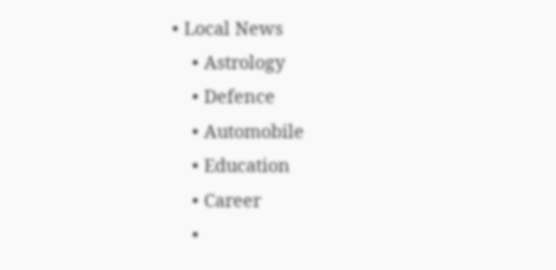• Local News
    • Astrology
    • Defence
    • Automobile
    • Education
    • Career
    •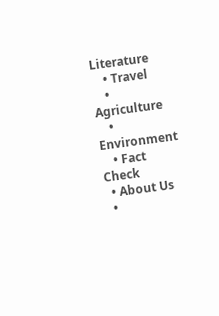Literature
    • Travel
    • Agriculture
    • Environment
    • Fact Check
  • About Us
  •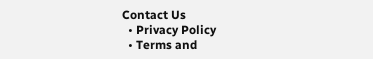Contact Us
  • Privacy Policy
  • Terms and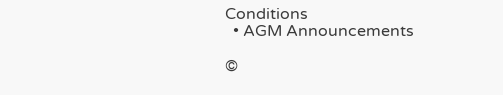Conditions
  • AGM Announcements

©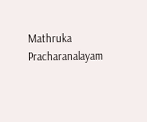Mathruka Pracharanalayam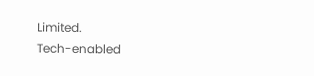Limited.
Tech-enabled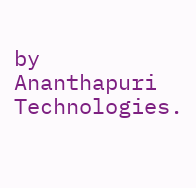by Ananthapuri Technologies.